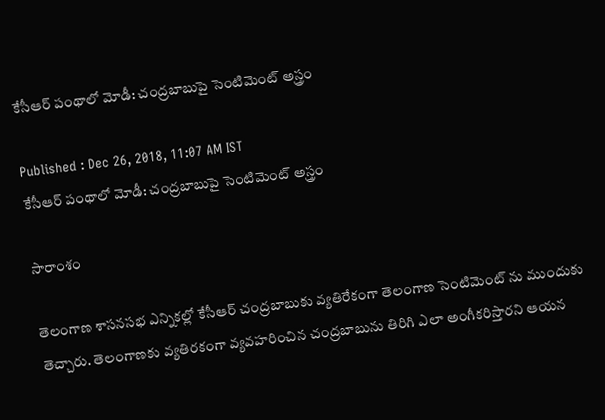కేసీఆర్ పంథాలో మోడీ: చంద్రబాబుపై సెంటిమెంట్ అస్త్రం

Published : Dec 26, 2018, 11:07 AM IST
కేసీఆర్ పంథాలో మోడీ: చంద్రబాబుపై సెంటిమెంట్ అస్త్రం

సారాంశం

తెలంగాణ శాసనసభ ఎన్నికల్లో కేసీఆర్ చంద్రబాబుకు వ్యతిరేకంగా తెలంగాణ సెంటిమెంట్ ను ముందుకు తెచ్చారు. తెలంగాణకు వ్యతిరకంగా వ్యవహరించిన చంద్రబాబును తిరిగి ఎలా అంగీకరిస్తారని ఆయన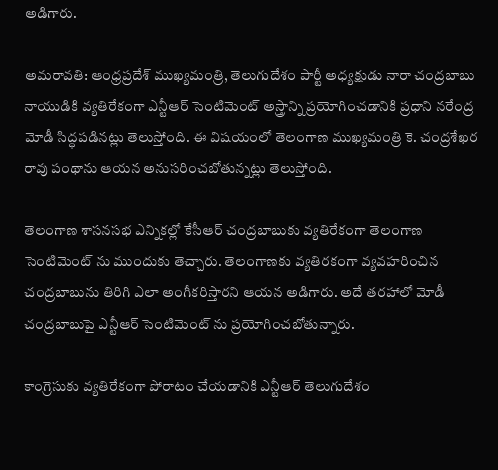అడిగారు.

అమరావతి: ఆంధ్రప్రదేశ్ ముఖ్యమంత్రి, తెలుగుదేశం పార్టీ అధ్యక్షుడు నారా చంద్రబాబు నాయుడికి వ్యతిరేకంగా ఎన్టీఆర్ సెంటిమెంట్ అస్త్రాన్ని ప్రయోగించడానికి ప్రధాని నరేంద్ర మోడీ సిద్ధపడినట్లు తెలుస్తోంది. ఈ విషయంలో తెలంగాణ ముఖ్యమంత్రి కె. చంద్రశేఖర రావు పంథాను ఆయన అనుసరించబోతున్నట్లు తెలుస్తోంది.

తెలంగాణ శాసనసభ ఎన్నికల్లో కేసీఆర్ చంద్రబాబుకు వ్యతిరేకంగా తెలంగాణ సెంటిమెంట్ ను ముందుకు తెచ్చారు. తెలంగాణకు వ్యతిరకంగా వ్యవహరించిన చంద్రబాబును తిరిగి ఎలా అంగీకరిస్తారని ఆయన అడిగారు. అదే తరహాలో మోడీ చంద్రబాబుపై ఎన్టీఆర్ సెంటిమెంట్ ను ప్రయోగించబోతున్నారు.

కాంగ్రెసుకు వ్యతిరేకంగా పోరాటం చేయడానికి ఎన్టీఆర్ తెలుగుదేశం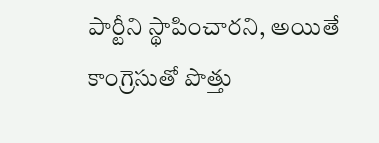పార్టీని స్థాపించారని, అయితే కాంగ్రెసుతో పొత్తు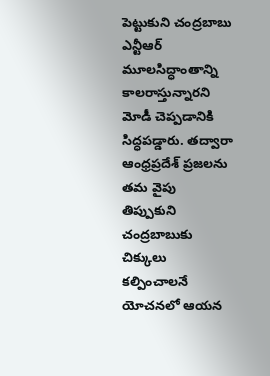పెట్టుకుని చంద్రబాబు ఎన్టీఆర్ మూలసిద్ధాంతాన్ని కాలరాస్తున్నారని మోడీ చెప్పడానికి సిద్ధపడ్డారు. తద్వారా ఆంధ్రప్రదేశ్ ప్రజలను తమ వైపు తిప్పుకుని చంద్రబాబుకు చిక్కులు కల్పించాలనే యోచనలో ఆయన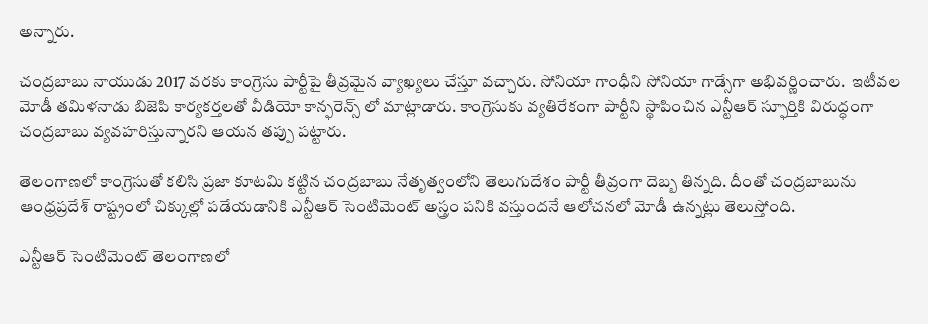అన్నారు.

చంద్రబాబు నాయుడు 2017 వరకు కాంగ్రెసు పార్టీపై తీవ్రమైన వ్యాఖ్యలు చేస్తూ వచ్చారు. సోనియా గాంధీని సోనియా గాడ్సేగా అభివర్ణించారు.  ఇటీవల మోడీ తమిళనాడు బిజెపి కార్యకర్తలతో వీడియో కాన్ఫరెన్స్ లో మాట్లాడారు. కాంగ్రెసుకు వ్యతిరేకంగా పార్టీని స్థాపించిన ఎన్టీఆర్ స్ఫూర్తికి విరుద్ధంగా చంద్రబాబు వ్యవహరిస్తున్నారని ఆయన తప్పు పట్టారు.

తెలంగాణలో కాంగ్రెసుతో కలిసి ప్రజా కూటమి కట్టిన చంద్రబాబు నేతృత్వంలోని తెలుగుదేశం పార్టీ తీవ్రంగా దెబ్బ తిన్నది. దీంతో చంద్రబాబును ఆంధ్రప్రదేశ్ రాష్ట్రంలో చిక్కుల్లో పడేయడానికి ఎన్టీఆర్ సెంటిమెంట్ అస్త్రం పనికి వస్తుందనే ఆలోచనలో మోడీ ఉన్నట్లు తెలుస్తోంది.

ఎన్టీఆర్ సెంటిమెంట్ తెలంగాణలో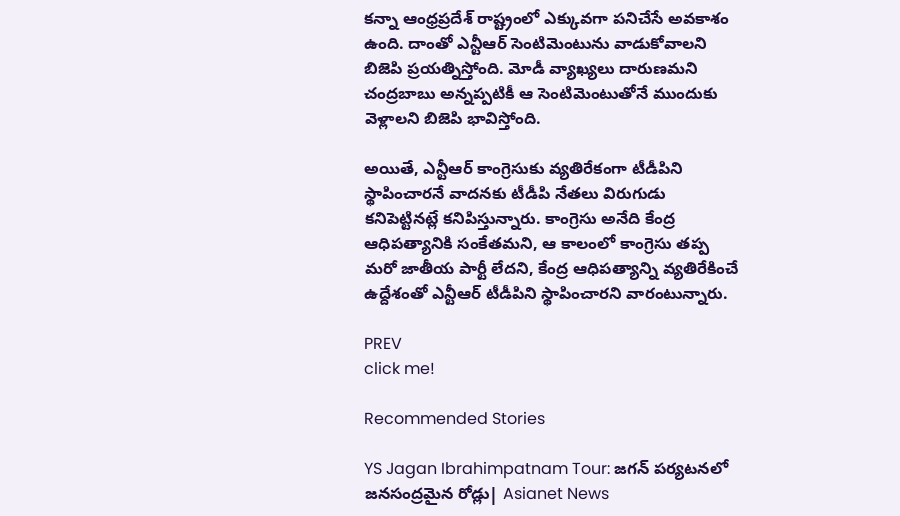కన్నా ఆంధ్రప్రదేశ్ రాష్ట్రంలో ఎక్కువగా పనిచేసే అవకాశం ఉంది. దాంతో ఎన్టీఆర్ సెంటిమెంటును వాడుకోవాలని బిజెపి ప్రయత్నిస్తోంది. మోడీ వ్యాఖ్యలు దారుణమని చంద్రబాబు అన్నప్పటికీ ఆ సెంటిమెంటుతోనే ముందుకు వెళ్లాలని బిజెపి భావిస్తోంది.

అయితే, ఎన్టీఆర్ కాంగ్రెసుకు వ్యతిరేకంగా టీడీపిని స్థాపించారనే వాదనకు టీడీపి నేతలు విరుగుడు కనిపెట్టినట్లే కనిపిస్తున్నారు. కాంగ్రెసు అనేది కేంద్ర ఆధిపత్యానికి సంకేతమని, ఆ కాలంలో కాంగ్రెసు తప్ప మరో జాతీయ పార్టీ లేదని, కేంద్ర ఆధిపత్యాన్ని వ్యతిరేకించే ఉద్దేశంతో ఎన్టీఆర్ టీడీపిని స్థాపించారని వారంటున్నారు.

PREV
click me!

Recommended Stories

YS Jagan Ibrahimpatnam Tour: జగన్ పర్యటనలో జనసంద్రమైన రోడ్లు| Asianet News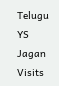Telugu
YS Jagan Visits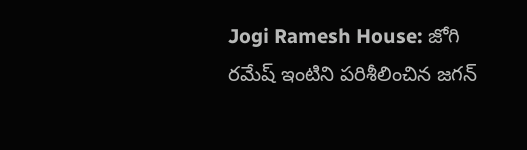Jogi Ramesh House: జోగి రమేష్ ఇంటిని పరిశీలించిన జగన్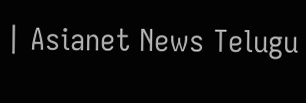| Asianet News Telugu